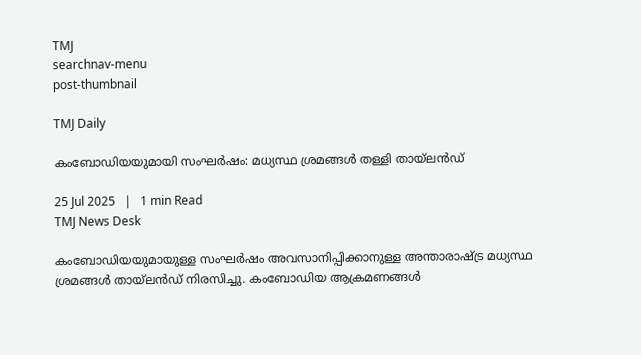TMJ
searchnav-menu
post-thumbnail

TMJ Daily

കംബോഡിയയുമായി സംഘർഷം: മധ്യസ്ഥ ശ്രമങ്ങൾ തള്ളി തായ്‌ലൻഡ്

25 Jul 2025   |   1 min Read
TMJ News Desk

കംബോഡിയയുമായുള്ള സംഘർഷം അവസാനിപ്പിക്കാനുള്ള അന്താരാഷ്ട്ര മധ്യസ്ഥ ശ്രമങ്ങൾ തായ്‌ലൻഡ് നിരസിച്ചു. കംബോഡിയ ആക്രമണങ്ങൾ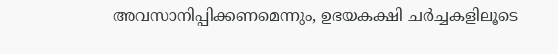അവസാനിപ്പിക്കണമെന്നും, ഉഭയകക്ഷി ചർച്ചകളിലൂടെ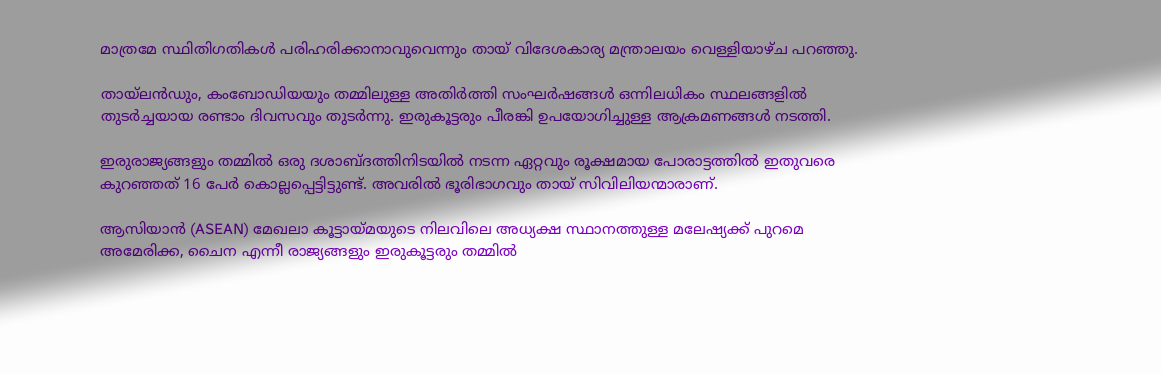മാത്രമേ സ്ഥിതിഗതികൾ പരിഹരിക്കാനാവുവെന്നും തായ് വിദേശകാര്യ മന്ത്രാലയം വെള്ളിയാഴ്ച പറഞ്ഞു.

തായ്‌ലൻഡും, കംബോഡിയയും തമ്മിലുള്ള അതിർത്തി സംഘർഷങ്ങൾ ഒന്നിലധികം സ്ഥലങ്ങളിൽ തുടർച്ചയായ രണ്ടാം ദിവസവും തുടർന്നു. ഇരുകൂട്ടരും പീരങ്കി ഉപയോഗിച്ചുള്ള ആക്രമണങ്ങൾ നടത്തി.

ഇരുരാജ്യങ്ങളും തമ്മിൽ ഒരു ദശാബ്ദത്തിനിടയിൽ നടന്ന ഏറ്റവും രൂക്ഷമായ പോരാട്ടത്തിൽ ഇതുവരെ കുറഞ്ഞത് 16 പേർ കൊല്ലപ്പെട്ടിട്ടുണ്ട്. അവരിൽ ഭൂരിഭാഗവും തായ് സിവിലിയന്മാരാണ്.

ആസിയാൻ (ASEAN) മേഖലാ കൂട്ടായ്മയുടെ നിലവിലെ അധ്യക്ഷ സ്ഥാനത്തുള്ള മലേഷ്യക്ക് പുറമെ അമേരിക്ക, ചൈന എന്നീ രാജ്യങ്ങളും ഇരുകൂട്ടരും തമ്മിൽ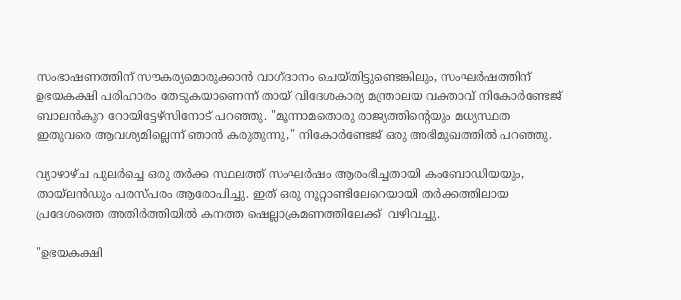സംഭാഷണത്തിന് സൗകര്യമൊരുക്കാൻ വാഗ്ദാനം ചെയ്തിട്ടുണ്ടെങ്കിലും, സംഘർഷത്തിന്  ഉഭയകക്ഷി പരിഹാരം തേടുകയാണെന്ന് തായ് വിദേശകാര്യ മന്ത്രാലയ വക്താവ് നികോർണ്ടേജ് ബാലൻകുറ റോയിട്ടേഴ്‌സിനോട് പറഞ്ഞു. "മൂന്നാമതൊരു രാജ്യത്തിന്റെയും മധ്യസ്ഥത ഇതുവരെ ആവശ്യമില്ലെന്ന് ഞാൻ കരുതുന്നു," നികോർണ്ടേജ് ഒരു അഭിമുഖത്തിൽ പറഞ്ഞു.

വ്യാഴാഴ്ച പുലർച്ചെ ഒരു തർക്ക സ്ഥലത്ത് സംഘർഷം ആരംഭിച്ചതായി കംബോഡിയയും, തായ്‌ലൻഡും പരസ്പരം ആരോപിച്ചു. ഇത് ഒരു നൂറ്റാണ്ടിലേറെയായി തർക്കത്തിലായ  പ്രദേശത്തെ അതിർത്തിയിൽ കനത്ത ഷെല്ലാക്രമണത്തിലേക്ക്  വഴിവച്ചു.

"ഉഭയകക്ഷി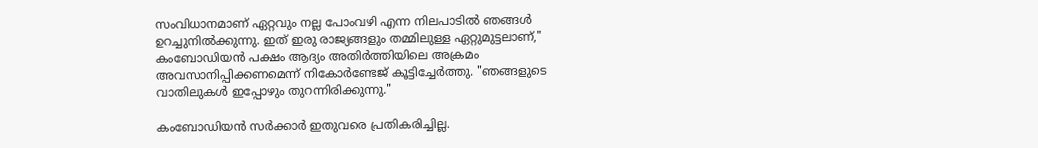സംവിധാനമാണ് ഏറ്റവും നല്ല പോംവഴി എന്ന നിലപാടിൽ ഞങ്ങൾ ഉറച്ചുനിൽക്കുന്നു. ഇത് ഇരു രാജ്യങ്ങളും തമ്മിലുള്ള ഏറ്റുമുട്ടലാണ്," കംബോഡിയൻ പക്ഷം ആദ്യം അതിർത്തിയിലെ അക്രമം അവസാനിപ്പിക്കണമെന്ന് നികോർണ്ടേജ് കൂട്ടിച്ചേർത്തു. "ഞങ്ങളുടെ വാതിലുകൾ ഇപ്പോഴും തുറന്നിരിക്കുന്നു."

കംബോഡിയൻ സർക്കാർ ഇതുവരെ പ്രതികരിച്ചില്ല.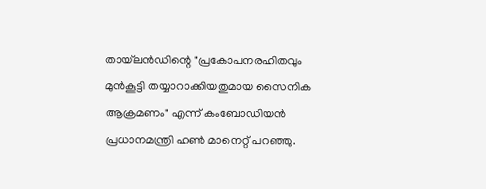തായ്‌ലൻഡിന്റെ "പ്രകോപനരഹിതവും മുൻകൂട്ടി തയ്യാറാക്കിയതുമായ സൈനിക ആക്രമണം" എന്ന് കംബോഡിയൻ പ്രധാനമന്ത്രി ഹൺ മാനെറ്റ് പറഞ്ഞു.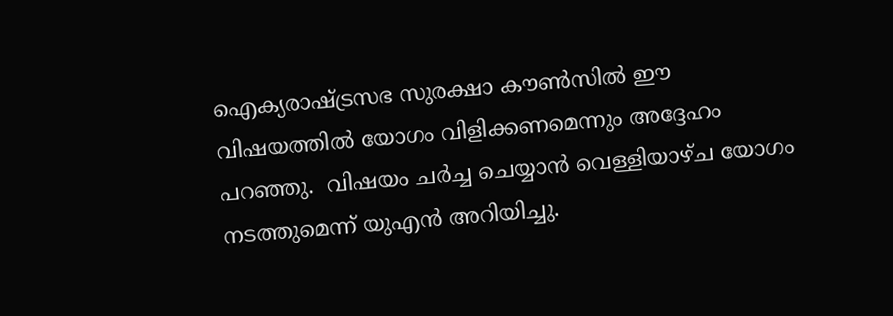ഐക്യരാഷ്ട്രസഭ സുരക്ഷാ കൗൺസിൽ ഈ വിഷയത്തിൽ യോഗം വിളിക്കണമെന്നും അദ്ദേഹം പറഞ്ഞു.  വിഷയം ചർച്ച ചെയ്യാൻ വെള്ളിയാഴ്ച യോഗം നടത്തുമെന്ന് യുഎൻ അറിയിച്ചു.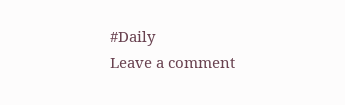#Daily
Leave a comment